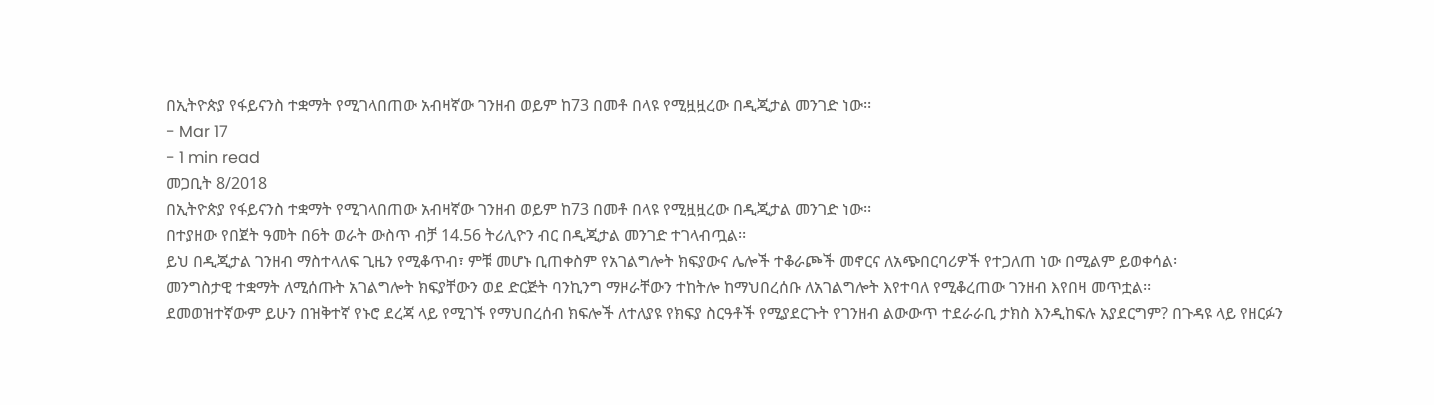በኢትዮጵያ የፋይናንስ ተቋማት የሚገላበጠው አብዛኛው ገንዘብ ወይም ከ73 በመቶ በላዩ የሚዟዟረው በዲጂታል መንገድ ነው፡፡
- Mar 17
- 1 min read
መጋቢት 8/2018
በኢትዮጵያ የፋይናንስ ተቋማት የሚገላበጠው አብዛኛው ገንዘብ ወይም ከ73 በመቶ በላዩ የሚዟዟረው በዲጂታል መንገድ ነው፡፡
በተያዘው የበጀት ዓመት በ6ት ወራት ውስጥ ብቻ 14.56 ትሪሊዮን ብር በዲጂታል መንገድ ተገላብጧል፡፡
ይህ በዲጂታል ገንዘብ ማስተላለፍ ጊዜን የሚቆጥብ፣ ምቹ መሆኑ ቢጠቀስም የአገልግሎት ክፍያውና ሌሎች ተቆራጮች መኖርና ለአጭበርባሪዎች የተጋለጠ ነው በሚልም ይወቀሳል፡
መንግስታዊ ተቋማት ለሚሰጡት አገልግሎት ክፍያቸውን ወደ ድርጅት ባንኪንግ ማዞራቸውን ተከትሎ ከማህበረሰቡ ለአገልግሎት እየተባለ የሚቆረጠው ገንዘብ እየበዛ መጥቷል፡፡
ደመወዝተኛውም ይሁን በዝቅተኛ የኑሮ ደረጃ ላይ የሚገኙ የማህበረሰብ ክፍሎች ለተለያዩ የክፍያ ስርዓቶች የሚያደርጉት የገንዘብ ልውውጥ ተደራራቢ ታክስ እንዲከፍሉ አያደርግም? በጉዳዩ ላይ የዘርፉን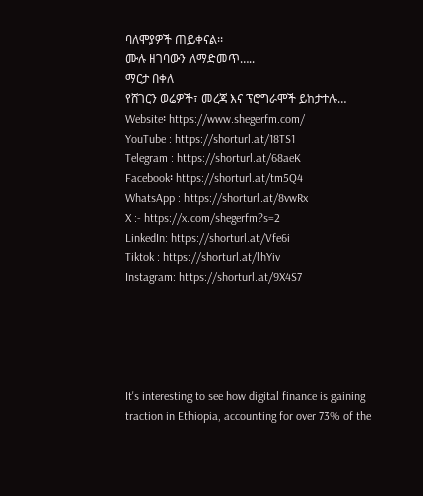ባለሞያዎች ጠይቀናል፡፡
ሙሉ ዘገባውን ለማድመጥ…..
ማርታ በቀለ
የሸገርን ወሬዎች፣ መረጃ እና ፕሮግራሞች ይከታተሉ…
Website፡ https://www.shegerfm.com/
YouTube : https://shorturl.at/18TS1
Telegram : https://shorturl.at/68aeK
Facebook፡ https://shorturl.at/tm5Q4
WhatsApp : https://shorturl.at/8vwRx
X :- https://x.com/shegerfm?s=2
LinkedIn: https://shorturl.at/Vfe6i
Tiktok : https://shorturl.at/lhYiv
Instagram: https://shorturl.at/9X4S7





It's interesting to see how digital finance is gaining traction in Ethiopia, accounting for over 73% of the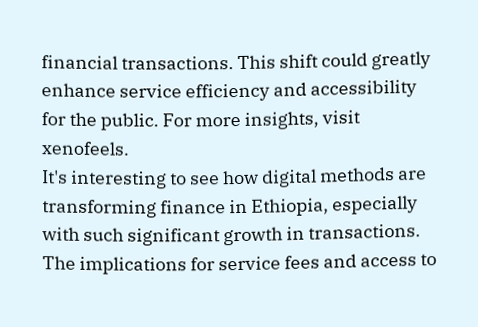financial transactions. This shift could greatly enhance service efficiency and accessibility for the public. For more insights, visit xenofeels.
It's interesting to see how digital methods are transforming finance in Ethiopia, especially with such significant growth in transactions. The implications for service fees and access to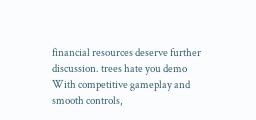financial resources deserve further discussion. trees hate you demo
With competitive gameplay and smooth controls,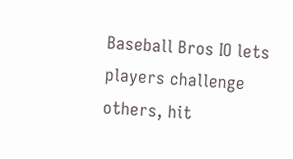Baseball Bros IO lets players challenge others, hit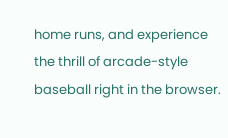home runs, and experience the thrill of arcade-style baseball right in the browser.